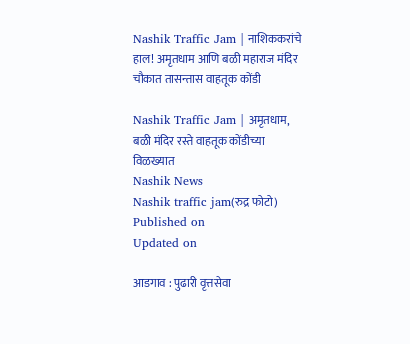Nashik Traffic Jam | नाशिककरांचे हाल! अमृतधाम आणि बळी महाराज मंदिर चौकात तासन्तास वाहतूक कोंडी

Nashik Traffic Jam | अमृतधाम, बळी मंदिर रस्ते वाहतूक कोंडीच्या विळख्यात
Nashik News
Nashik traffic jam(रुद्र फोटो)
Published on
Updated on

आडगाव : पुढारी वृत्तसेवा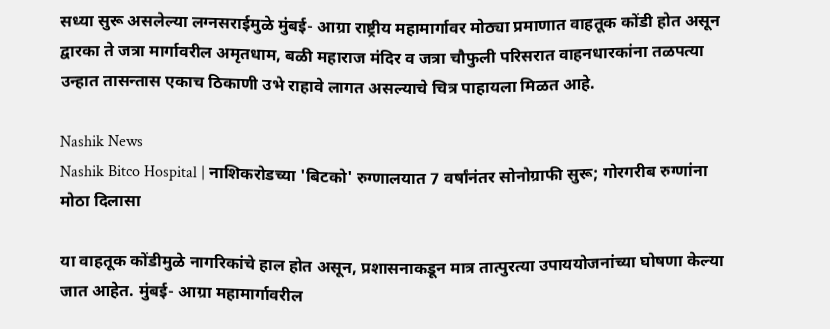सध्या सुरू असलेल्या लग्नसराईमुळे मुंबई- आग्रा राष्ट्रीय महामार्गावर मोठ्या प्रमाणात वाहतूक कोंडी होत असून द्वारका ते जत्रा मार्गावरील अमृतधाम, बळी महाराज मंदिर व जत्रा चौफुली परिसरात वाहनधारकांना तळपत्या उन्हात तासन्तास एकाच ठिकाणी उभे राहावे लागत असल्याचे चित्र पाहायला मिळत आहे.

Nashik News
Nashik Bitco Hospital | नाशिकरोडच्या 'बिटको' रुग्णालयात 7 वर्षांनंतर सोनोग्राफी सुरू; गोरगरीब रुग्णांना मोठा दिलासा

या वाहतूक कोंडीमुळे नागरिकांचे हाल होत असून, प्रशासनाकडून मात्र तात्पुरत्या उपाययोजनांच्या घोषणा केल्या जात आहेत. मुंबई- आग्रा महामार्गावरील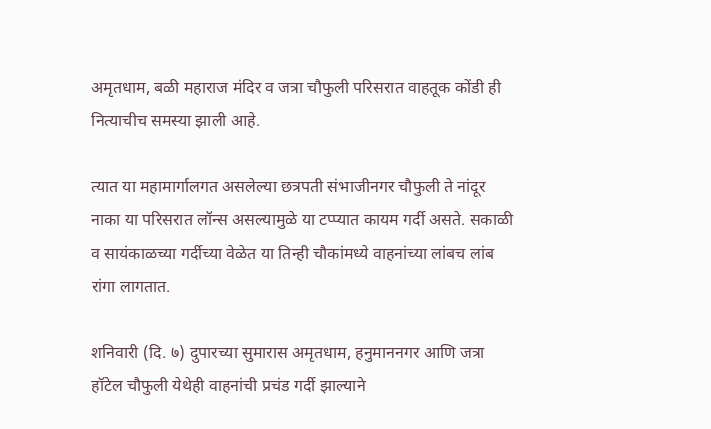अमृतधाम, बळी महाराज मंदिर व जत्रा चौफुली परिसरात वाहतूक कोंडी ही नित्याचीच समस्या झाली आहे.

त्यात या महामार्गालगत असलेल्या छत्रपती संभाजीनगर चौफुली ते नांदूर नाका या परिसरात लॉन्स असल्यामुळे या टप्प्यात कायम गर्दी असते. सकाळी व सायंकाळच्या गर्दीच्या वेळेत या तिन्ही चौकांमध्ये वाहनांच्या लांबच लांब रांगा लागतात.

शनिवारी (दि. ७) दुपारच्या सुमारास अमृतधाम, हनुमाननगर आणि जत्रा हॉटेल चौफुली येथेही वाहनांची प्रचंड गर्दी झाल्याने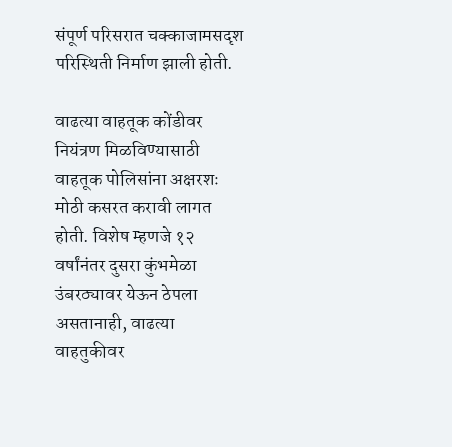संपूर्ण परिसरात चक्काजामसदृश परिस्थिती निर्माण झाली होती.

वाढत्या वाहतूक कोंडीवर नियंत्रण मिळविण्यासाठी वाहतूक पोलिसांना अक्षरशः मोठी कसरत करावी लागत होती. विशेष म्हणजे १२ वर्षांनंतर दुसरा कुंभमेळा उंबरठ्यावर येऊन ठेपला असतानाही, वाढत्या वाहतुकीवर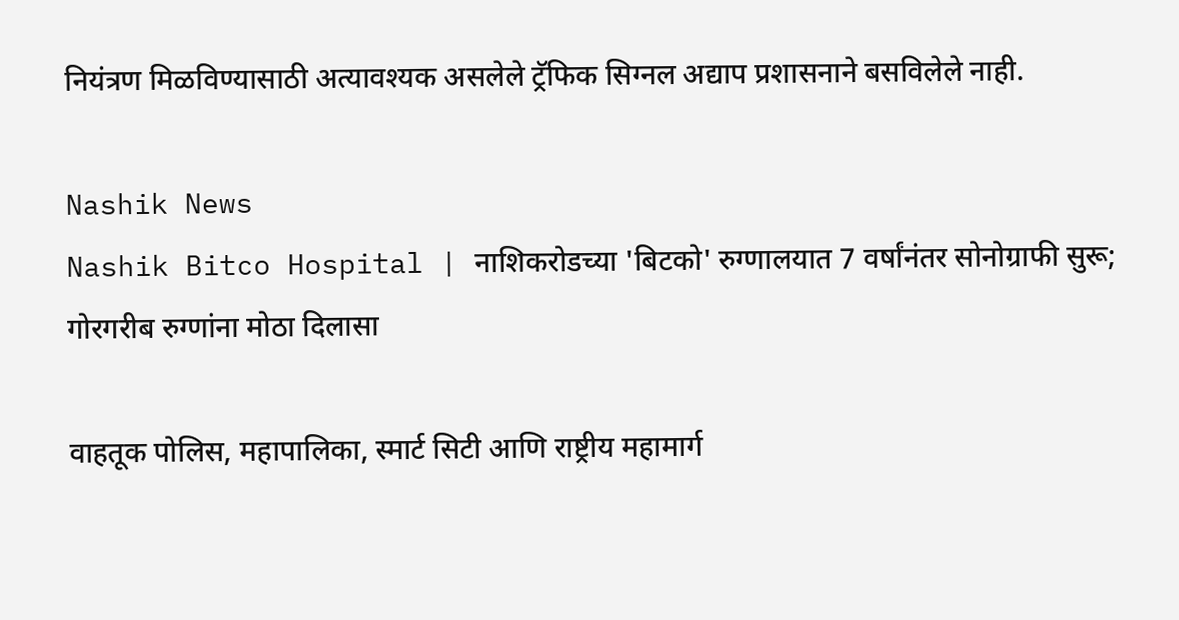नियंत्रण मिळविण्यासाठी अत्यावश्यक असलेले ट्रॅफिक सिग्नल अद्याप प्रशासनाने बसविलेले नाही.

Nashik News
Nashik Bitco Hospital | नाशिकरोडच्या 'बिटको' रुग्णालयात 7 वर्षांनंतर सोनोग्राफी सुरू; गोरगरीब रुग्णांना मोठा दिलासा

वाहतूक पोलिस, महापालिका, स्मार्ट सिटी आणि राष्ट्रीय महामार्ग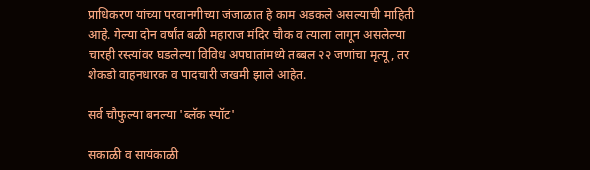प्राधिकरण यांच्या परवानगीच्या जंजाळात हे काम अडकले असल्याची माहिती आहे. गेल्या दोन वर्षांत बळी महाराज मंदिर चौक व त्याला लागून असलेल्या चारही रस्त्यांवर घडलेल्या विविध अपघातांमध्ये तब्बल २२ जणांचा मृत्यू, तर शेकडो वाहनधारक व पादचारी जखमी झाले आहेत.

सर्व चौफुल्या बनल्या 'ब्लॅक स्पॉट'

सकाळी व सायंकाळी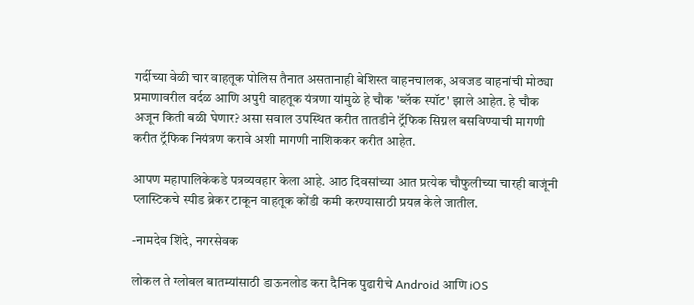गर्दीच्या वेळी चार वाहतूक पोलिस तैनात असतानाही बेशिस्त वाहनचालक, अवजड वाहनांची मोठ्या प्रमाणावरील वर्दळ आणि अपुरी वाहतूक यंत्रणा यांमुळे हे चौक 'ब्लॅक स्पॉट' झाले आहेत. हे चौक अजून किती बळी घेणार? असा सवाल उपस्थित करीत तातडीने ट्रॅफिक सिग्नल बसविण्याची मागणी करीत ट्रॅफिक नियंत्रण करावे अशी मागणी नाशिककर करीत आहेत.

आपण महापालिकेकडे पत्रव्यवहार केला आहे. आठ दिवसांच्या आत प्रत्येक चौफुलीच्या चारही बाजूंनी प्लास्टिकचे स्पीड ब्रेकर टाकून वाहतूक कोंडी कमी करण्यासाठी प्रयत्न केले जातील.

-नामदेव शिंदे, नगरसेवक

लोकल ते ग्लोबल बातम्यांसाठी डाऊनलोड करा दैनिक पुढारीचे Android आणि iOS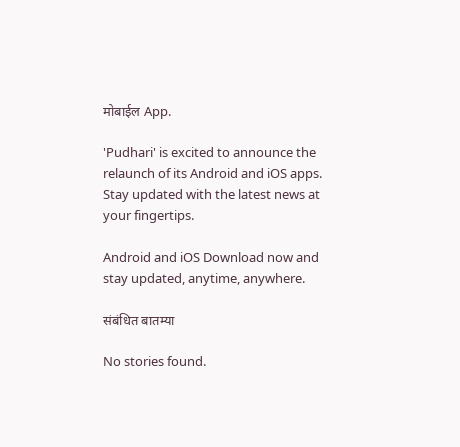मोबाईल App.

'Pudhari' is excited to announce the relaunch of its Android and iOS apps. Stay updated with the latest news at your fingertips.

Android and iOS Download now and stay updated, anytime, anywhere.

संबंधित बातम्या

No stories found.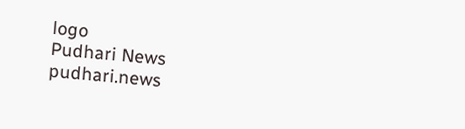logo
Pudhari News
pudhari.news